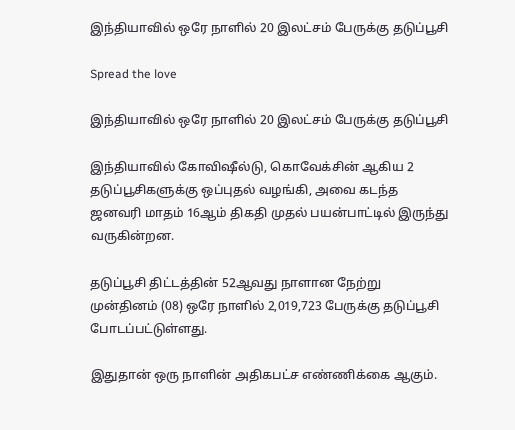இந்தியாவில் ஒரே நாளில் 20 இலட்சம் பேருக்கு தடுப்பூசி

Spread the love

இந்தியாவில் ஒரே நாளில் 20 இலட்சம் பேருக்கு தடுப்பூசி

இந்தியாவில் கோவிஷீல்டு, கொவேக்சின் ஆகிய 2 தடுப்பூசிகளுக்கு ஒப்புதல் வழங்கி, அவை கடந்த ஜனவரி மாதம் 16ஆம் திகதி முதல் பயன்பாட்டில் இருந்து வருகின்றன.

தடுப்பூசி திட்டத்தின் 52ஆவது நாளான நேற்று முன்தினம் (08) ஒரே நாளில் 2,019,723 பேருக்கு தடுப்பூசி போடப்பட்டுள்ளது.

இதுதான் ஒரு நாளின் அதிகபட்ச எண்ணிக்கை ஆகும்.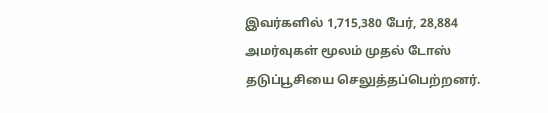இவர்களில் 1,715,380 பேர், 28,884 அமர்வுகள் மூலம் முதல் டோஸ் தடுப்பூசியை செலுத்தப்பெற்றனர்.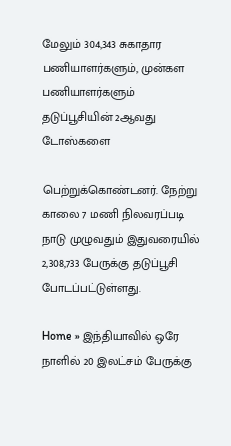மேலும் 304,343 சுகாதார பணியாளர்களும், முன்கள பணியாளர்களும் தடுப்பூசியின் 2ஆவது டோஸ்களை

பெற்றுக்கொண்டனர். நேற்று காலை 7 மணி நிலவரப்படி நாடு முழுவதும் இதுவரையில் 2,308,733 பேருக்கு தடுப்பூசி போடப்பட்டுள்ளது.

Home » இந்தியாவில் ஒரே நாளில் 20 இலட்சம் பேருக்கு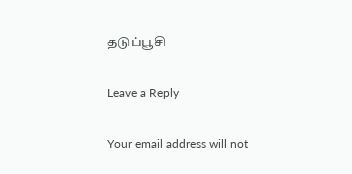தடுப்பூசி

Leave a Reply

Your email address will not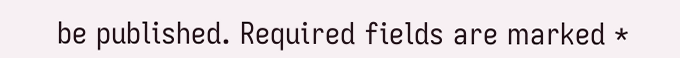be published. Required fields are marked *